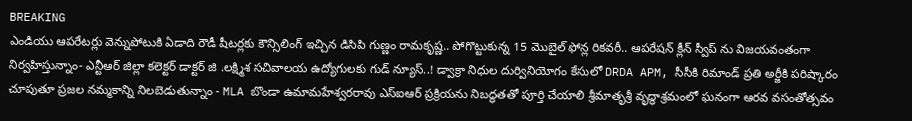BREAKING
ఎండియు ఆపరేటర్లు వెన్నుపోటుకి ఏడాది రౌడీ షీటర్లకు కౌన్సిలింగ్ ఇచ్చిన డిసిపి గుణ్ణం రామకృష్ణ.. పోగొట్టుకున్న 15 మొబైల్ ఫోన్ల రికవరీ.. ఆపరేషన్ క్లీన్ స్వీప్ ను విజయవంతంగా నిర్వహిస్తున్నాం- ఎన్టీఆర్ జిల్లా కలెక్టర్ డాక్టర్ జి .లక్ష్మిశ సచివాలయ ఉద్యోగులకు గుడ్ న్యూస్..! డ్వాక్రా నిధుల దుర్వినియోగం కేసులో DRDA APM, సీసీకి రిమాండ్ ప్రతి అర్జీకి పరిష్కారం చూపుతూ ప్రజల నమ్మకాన్ని నిలబెడుతున్నాం - MLA బొండా ఉమామహేశ్వరరావు ఎస్‌ఐఆర్ ప్రక్రియను నిబద్ధతతో పూర్తి చేయాలి శ్రీమాతృశ్రీ వృద్ధాశ్రమంలో ఘనంగా ఆరవ వసంతోత్సవం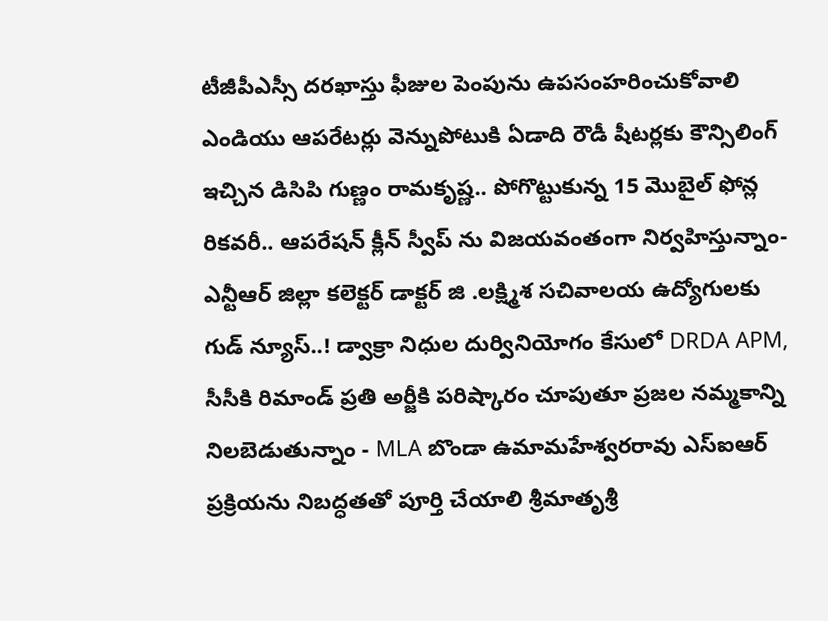టీజీపీఎస్సీ దరఖాస్తు ఫీజుల పెంపును ఉపసంహరించుకోవాలి ఎండియు ఆపరేటర్లు వెన్నుపోటుకి ఏడాది రౌడీ షీటర్లకు కౌన్సిలింగ్ ఇచ్చిన డిసిపి గుణ్ణం రామకృష్ణ.. పోగొట్టుకున్న 15 మొబైల్ ఫోన్ల రికవరీ.. ఆపరేషన్ క్లీన్ స్వీప్ ను విజయవంతంగా నిర్వహిస్తున్నాం- ఎన్టీఆర్ జిల్లా కలెక్టర్ డాక్టర్ జి .లక్ష్మిశ సచివాలయ ఉద్యోగులకు గుడ్ న్యూస్..! డ్వాక్రా నిధుల దుర్వినియోగం కేసులో DRDA APM, సీసీకి రిమాండ్ ప్రతి అర్జీకి పరిష్కారం చూపుతూ ప్రజల నమ్మకాన్ని నిలబెడుతున్నాం - MLA బొండా ఉమామహేశ్వరరావు ఎస్‌ఐఆర్ ప్రక్రియను నిబద్ధతతో పూర్తి చేయాలి శ్రీమాతృశ్రీ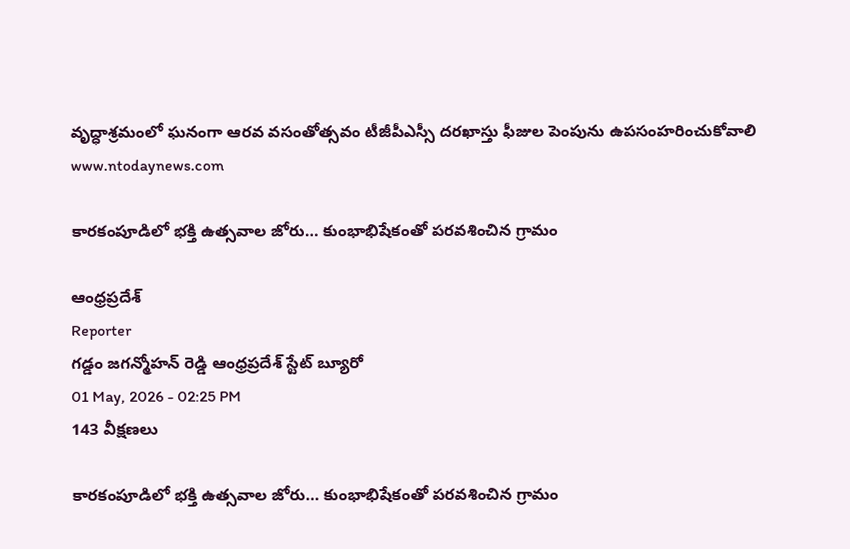వృద్ధాశ్రమంలో ఘనంగా ఆరవ వసంతోత్సవం టీజీపీఎస్సీ దరఖాస్తు ఫీజుల పెంపును ఉపసంహరించుకోవాలి
www.ntodaynews.com

కారకంపూడిలో భక్తి ఉత్సవాల జోరు… కుంభాభిషేకంతో పరవశించిన గ్రామం

ఆంధ్రప్రదేశ్
Reporter
గడ్డం జగన్మోహన్ రెడ్డి ఆంధ్రప్రదేశ్ స్టేట్ బ్యూరో
01 May, 2026 - 02:25 PM
143 వీక్షణలు

కారకంపూడిలో భక్తి ఉత్సవాల జోరు… కుంభాభిషేకంతో పరవశించిన గ్రామం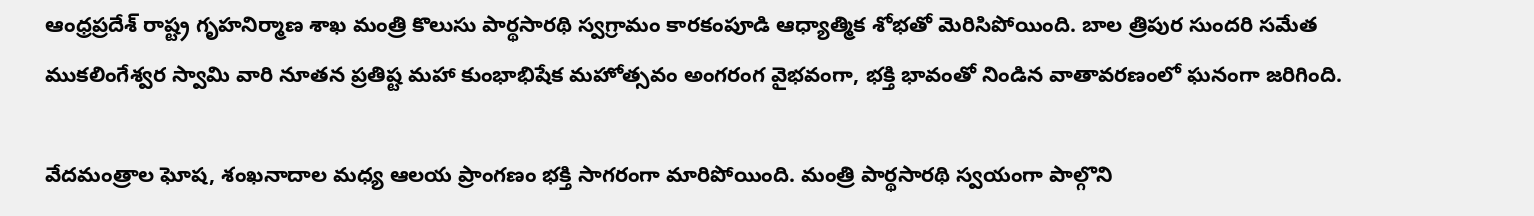ఆంధ్రప్రదేశ్ రాష్ట్ర గృహనిర్మాణ శాఖ మంత్రి కొలుసు పార్థసారథి స్వగ్రామం కారకంపూడి ఆధ్యాత్మిక శోభతో మెరిసిపోయింది. బాల త్రిపుర సుందరి సమేత ముకలింగేశ్వర స్వామి వారి నూతన ప్రతిష్ట మహా కుంభాభిషేక మహోత్సవం అంగరంగ వైభవంగా, భక్తి భావంతో నిండిన వాతావరణంలో ఘనంగా జరిగింది.

వేదమంత్రాల ఘోష, శంఖనాదాల మధ్య ఆలయ ప్రాంగణం భక్తి సాగరంగా మారిపోయింది. మంత్రి పార్థసారథి స్వయంగా పాల్గొని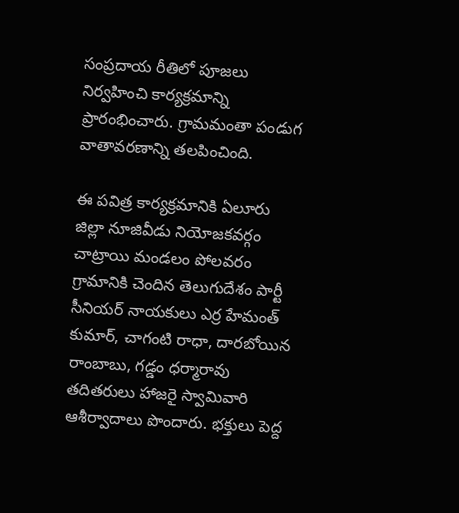సంప్రదాయ రీతిలో పూజలు నిర్వహించి కార్యక్రమాన్ని ప్రారంభించారు. గ్రామమంతా పండుగ వాతావరణాన్ని తలపించింది.

ఈ పవిత్ర కార్యక్రమానికి ఏలూరు జిల్లా నూజివీడు నియోజకవర్గం చాట్రాయి మండలం పోలవరం గ్రామానికి చెందిన తెలుగుదేశం పార్టీ సీనియర్ నాయకులు ఎర్ర హేమంత్ కుమార్, చాగంటి రాధా, దారబోయిన రాంబాబు, గడ్డం ధర్మారావు తదితరులు హాజరై స్వామివారి ఆశీర్వాదాలు పొందారు. భక్తులు పెద్ద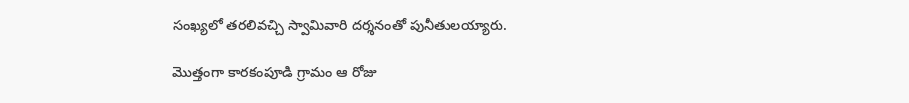సంఖ్యలో తరలివచ్చి స్వామివారి దర్శనంతో పునీతులయ్యారు.

మొత్తంగా కారకంపూడి గ్రామం ఆ రోజు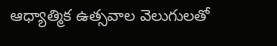ఆధ్యాత్మిక ఉత్సవాల వెలుగులతో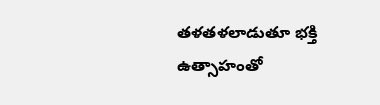తళతళలాడుతూ భక్తి ఉత్సాహంతో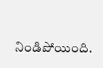నిండిపోయింది.